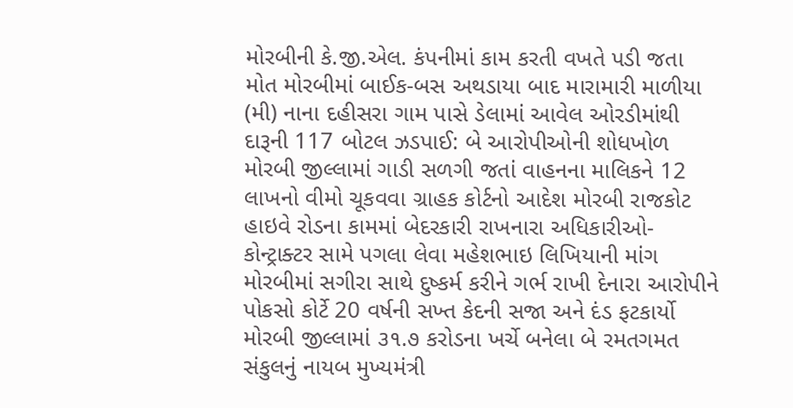મોરબીની કે.જી.એલ. કંપનીમાં કામ કરતી વખતે પડી જતા મોત મોરબીમાં બાઈક-બસ અથડાયા બાદ મારામારી માળીયા (મી) નાના દહીસરા ગામ પાસે ડેલામાં આવેલ ઓરડીમાંથી દારૂની 117 બોટલ ઝડપાઈ: બે આરોપીઓની શોધખોળ મોરબી જીલ્લામાં ગાડી સળગી જતાં વાહનના માલિકને 12 લાખનો વીમો ચૂકવવા ગ્રાહક કોર્ટનો આદેશ મોરબી રાજકોટ હાઇવે રોડના કામમાં બેદરકારી રાખનારા અધિકારીઓ-કોન્ટ્રાક્ટર સામે પગલા લેવા મહેશભાઇ લિખિયાની માંગ મોરબીમાં સગીરા સાથે દુષ્કર્મ કરીને ગર્ભ રાખી દેનારા આરોપીને પોકસો કોર્ટે 20 વર્ષની સખ્ત કેદની સજા અને દંડ ફટકાર્યો મોરબી જીલ્લામાં ૩૧.૭ કરોડના ખર્ચે બનેલા બે રમતગમત સંકુલનું નાયબ મુખ્યમંત્રી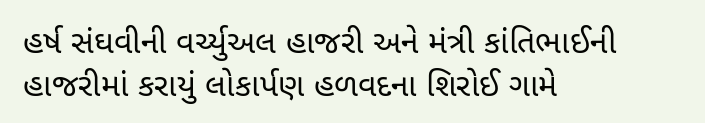હર્ષ સંઘવીની વર્ચ્યુઅલ હાજરી અને મંત્રી કાંતિભાઈની હાજરીમાં કરાયું લોકાર્પણ હળવદના શિરોઈ ગામે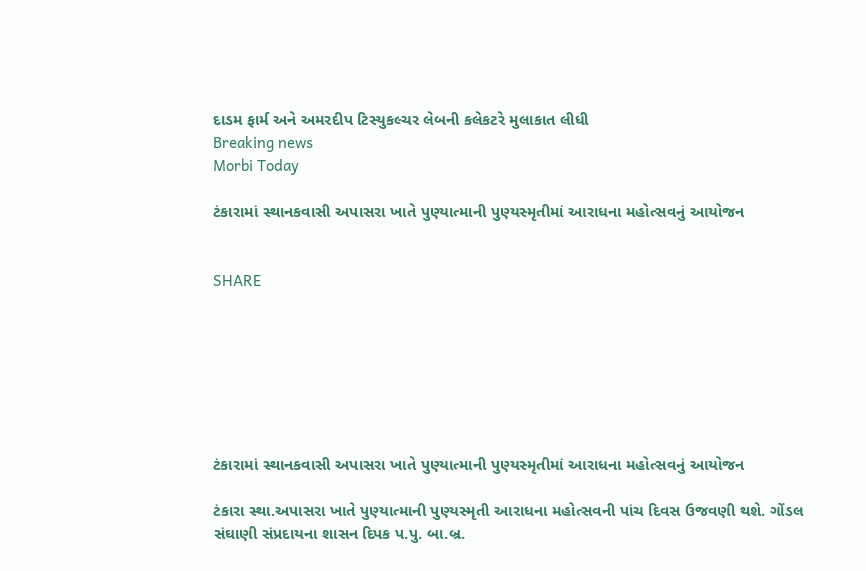દાડમ ફાર્મ અને અમરદીપ ટિસ્યુકલ્ચર લેબની કલેકટરે મુલાકાત લીધી
Breaking news
Morbi Today

ટંકારામાં સ્થાનકવાસી અપાસરા ખાતે પુણ્યાત્માની પુણ્યસ્મૃતીમાં આરાધના મહોત્સવનું આયોજન


SHARE







ટંકારામાં સ્થાનકવાસી અપાસરા ખાતે પુણ્યાત્માની પુણ્યસ્મૃતીમાં આરાધના મહોત્સવનું આયોજન

ટંકારા સ્થા.અપાસરા ખાતે પુણ્યાત્માની પુણ્યસ્મૃતી આરાધના મહોત્સવની પાંચ દિવસ ઉજવણી થશે. ગોંડલ સંઘાણી સંપ્રદાયના શાસન દિપક પ.પુ. બા.બ્ર.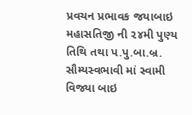પ્રવચન પ્રભાવક જયાબાઇ મહાસતિજી ની ૨૪મી પુણ્ય તિથિ તથા પ.પુ.બા.બ્ર. સૌમ્યસ્વભાવી માં સ્વામી વિજ્યા બાઇ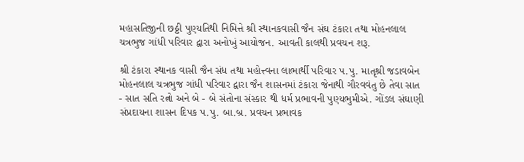મહાસતિજીની છઠ્ઠી પુણ્યતિથી નિમિત્તે શ્રી સ્થાનકવાસી જૈન સંઘ ટંકારા તથા મોહનલાલ ચત્રભુજ ગાંધી પરિવાર દ્વારા અનોખું આયોજન. આવતી કાલથી પ્રવચન શરૂ.

શ્રી ટંકારા સ્થાનક વાસી જૈન સંધ તથા મહોત્ત્વના લાભાર્થી પરિવાર પ.પુ. માતૃશ્રી જડાવબેન મોહનલાલ ચત્રભુજ ગાંધી પરિવાર દ્વારા જૈન શાસનમાં ટંકારા જેનાથી ગૌરવવંતુ છે તેવા સાત - સાત સતિ રત્નો અને બે - બે સંતોના સંસ્કાર થી ધર્મ પ્રભાવની પુણ્યભુમીએ. ગોંડલ સંઘાણી સંપ્રદાયના શાસન દિપક પ.પુ. બા.બ્ર. પ્રવચન પ્રભાવક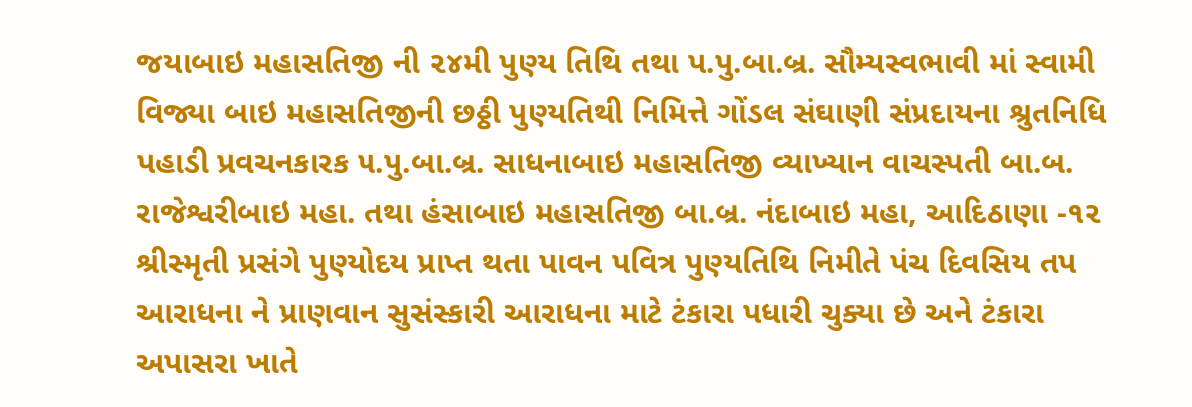જયાબાઇ મહાસતિજી ની ૨૪મી પુણ્ય તિથિ તથા પ.પુ.બા.બ્ર. સૌમ્યસ્વભાવી માં સ્વામી વિજ્યા બાઇ મહાસતિજીની છઠ્ઠી પુણ્યતિથી નિમિત્તે ગોંડલ સંઘાણી સંપ્રદાયના શ્રુતનિધિ પહાડી પ્રવચનકારક ૫.પુ.બા.બ્ર. સાધનાબાઇ મહાસતિજી વ્યાખ્યાન વાચસ્પતી બા.બ. રાજેશ્વરીબાઇ મહા. તથા હંસાબાઇ મહાસતિજી બા.બ્ર. નંદાબાઇ મહા, આદિઠાણા -૧૨  શ્રીસ્મૃતી પ્રસંગે પુણ્યોદય પ્રાપ્ત થતા પાવન પવિત્ર પુણ્યતિથિ નિમીતે પંચ દિવસિય તપ આરાધના ને પ્રાણવાન સુસંસ્કારી આરાધના માટે ટંકારા પધારી ચુક્યા છે અને ટંકારા અપાસરા ખાતે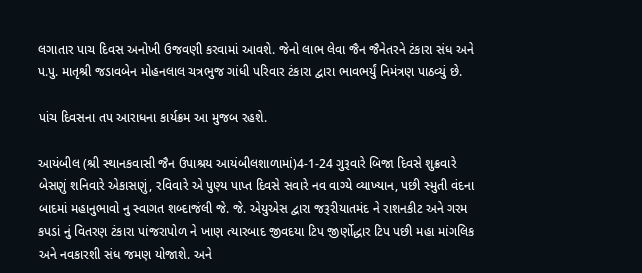લગાતાર પાચ દિવસ અનોખી ઉજવણી કરવામાં આવશે. જેનો લાભ લેવા જૈન જૈનેતરને ટંકારા સંધ અને પ.પુ. માતૃશ્રી જડાવબેન મોહનલાલ ચત્રભુજ ગાંધી પરિવાર ટંકારા દ્વારા ભાવભર્યું નિમંત્રણ પાઠવ્યું છે.

પાંચ દિવસના તપ આરાધના કાર્યક્રમ આ મુજબ રહશે.

આયંબીલ (શ્રી સ્થાનકવાસી જૈન ઉપાશ્રય આયંબીલશાળામાં)4-1-24 ગુરૂવારે બિજા દિવસે શુક્રવારે બેસણું શનિવારે એકાસણું, રવિવારે એ પુણ્ય પાપ્ત દિવસે સવારે નવ વાગ્યે વ્યાખ્યાન, પછી સ્મુતી વંદના બાદમાં મહાનુભાવો નુ સ્વાગત શબ્દાજંલી જે. જે. એયુએસ દ્વારા જરૂરીયાતમંદ ને રાશનકીટ અને ગરમ કપડાં નું વિતરણ ટંકારા પાંજરાપોળ ને ખાણ ત્યારબાદ જીવદયા ટિપ જીર્ણોદ્ધાર ટિપ પછી મહા માંગલિક અને નવકારશી સંધ જમણ યોજાશે. અને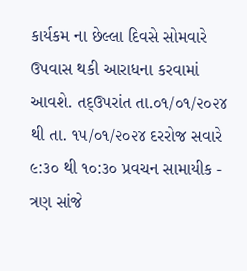કાર્યકમ ના છેલ્લા દિવસે સોમવારે ઉપવાસ થકી આરાધના કરવામાં આવશે. તદ્ઉપરાંત તા.૦૧/૦૧/૨૦૨૪ થી તા. ૧૫/૦૧/૨૦૨૪ દરરોજ સવારે ૯:૩૦ થી ૧૦:૩૦ પ્રવચન સામાયીક - ત્રણ સાંજે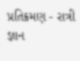પ્રતિક્રમણ - રાત્રી જ્ઞાન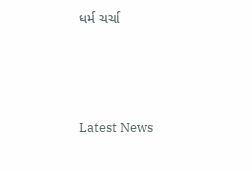ધર્મ ચર્ચા






Latest News